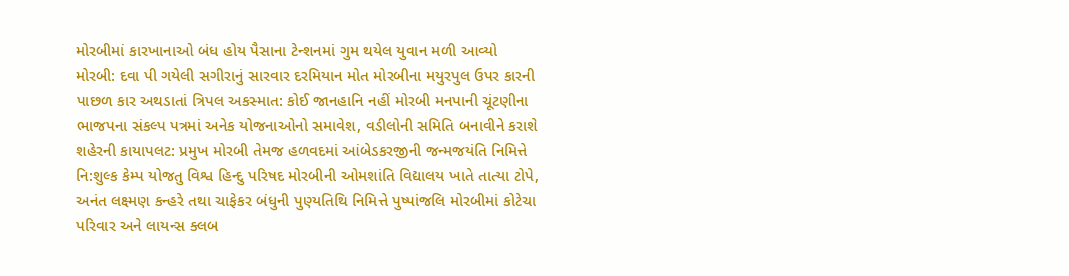મોરબીમાં કારખાનાઓ બંધ હોય પૈસાના ટેન્શનમાં ગુમ થયેલ યુવાન મળી આવ્યો મોરબી: દવા પી ગયેલી સગીરાનું સારવાર દરમિયાન મોત મોરબીના મયુરપુલ ઉપર કારની પાછળ કાર અથડાતાં ત્રિપલ અકસ્માત: કોઈ જાનહાનિ નહીં મોરબી મનપાની ચૂંટણીના ભાજપના સંકલ્પ પત્રમાં અનેક યોજનાઓનો સમાવેશ, વડીલોની સમિતિ બનાવીને કરાશે શહેરની કાયાપલટ: પ્રમુખ મોરબી તેમજ હળવદમાં આંબેડકરજીની જન્મજયંતિ નિમિત્તે નિ:શુલ્ક કેમ્પ યોજતુ વિશ્વ હિન્દુ પરિષદ મોરબીની ઓમશાંતિ વિદ્યાલય ખાતે તાત્યા ટોપે, અનંત લક્ષ્મણ કન્હરે તથા ચાફેકર બંધુની પુણ્યતિથિ નિમિત્તે પુષ્પાંજલિ મોરબીમાં કોટેચા પરિવાર અને લાયન્સ ક્લબ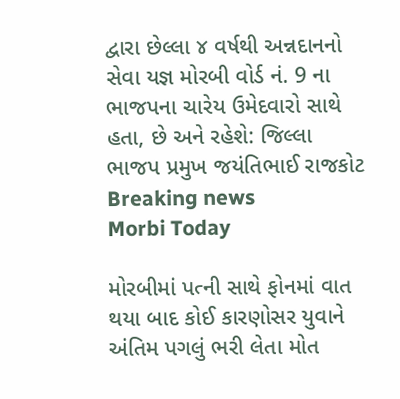દ્વારા છેલ્લા ૪ વર્ષથી અન્નદાનનો સેવા યજ્ઞ મોરબી વોર્ડ નં. 9 ના ભાજપના ચારેય ઉમેદવારો સાથે હતા, છે અને રહેશે: જિલ્લા ભાજપ પ્રમુખ જયંતિભાઈ રાજકોટ
Breaking news
Morbi Today

મોરબીમાં પત્ની સાથે ફોનમાં વાત થયા બાદ કોઈ કારણોસર યુવાને અંતિમ પગલું ભરી લેતા મોત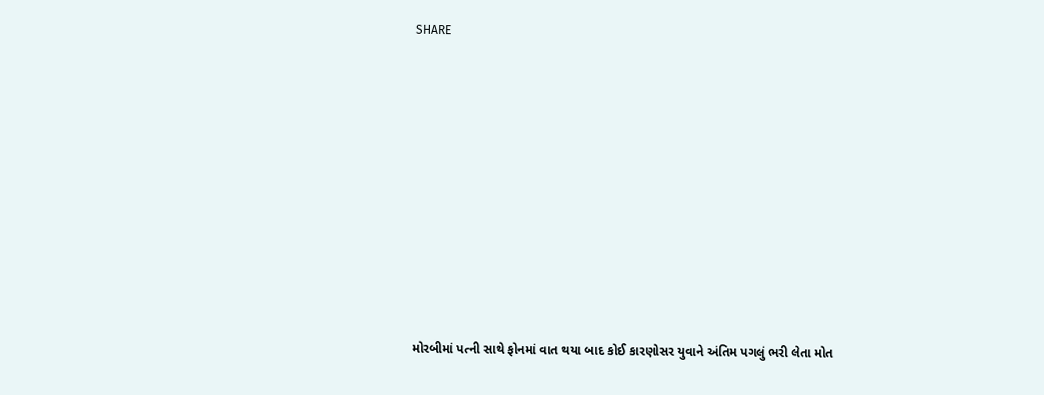SHARE













મોરબીમાં પત્ની સાથે ફોનમાં વાત થયા બાદ કોઈ કારણોસર યુવાને અંતિમ પગલું ભરી લેતા મોત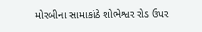મોરબીના સામાકાંઠે શોભેશ્વર રોડ ઉપર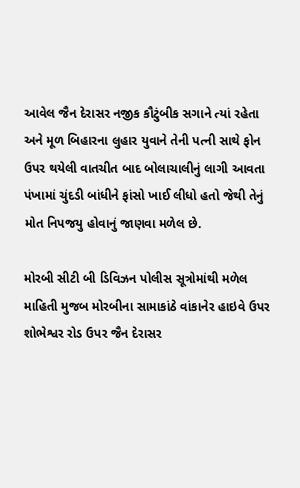આવેલ જૈન દેરાસર નજીક કૌટુંબીક સગાને ત્યાં રહેતા અને મૂળ બિહારના લુહાર યુવાને તેની પત્ની સાથે ફોન ઉપર થયેલી વાતચીત બાદ બોલાચાલીનું લાગી આવતા પંખામાં ચુંદડી બાંધીને ફાંસો ખાઈ લીધો હતો જેથી તેનું મોત નિપજયુ હોવાનું જાણવા મળેલ છે.

મોરબી સીટી બી ડિવિઝન પોલીસ સૂત્રોમાંથી મળેલ માહિતી મુજબ મોરબીના સામાકાંઠે વાંકાનેર હાઇવે ઉપર શોભેશ્વર રોડ ઉપર જૈન દેરાસર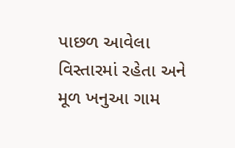પાછળ આવેલા વિસ્તારમાં રહેતા અને મૂળ ખનુઆ ગામ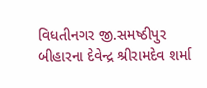વિધતીનગર જી.સમષ્ઠીપુર બીહારના દેવેન્દ્ર શ્રીરામદેવ શર્મા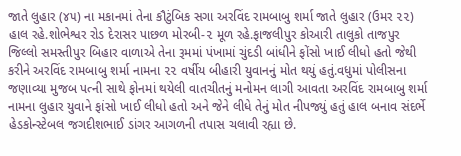જાતે લુહાર (૪૫) ના મકાનમાં તેના કૌટુંબિક સગા અરવિંદ રામબાબુ શર્મા જાતે લુહાર (ઉમર ૨૨) હાલ રહે.શોભેશ્વર રોડ દેરાસર પાછળ મોરબી-૨ મૂળ રહે.ફાજલીપુર કોઆરી તાલુકો તાજપુર જિલ્લો સમસ્તીપુર બિહાર વાળાએ તેના રૂમમાં પંખામાં ચુંદડી બાંધીને ફોંસો ખાઈ લીધો હતો જેથી કરીને અરવિંદ રામબાબુ શર્મા નામના ૨૨ વર્ષીય બીહારી યુવાનનું મોત થયું હતું.વધુમાં પોલીસના જણાવ્યા મુજબ પત્ની સાથે ફોનમાં થયેલી વાતચીતનું મનોમન લાગી આવતા અરવિંદ રામબાબુ શર્મા નામના લુહાર યુવાને ફાંસો ખાઈ લીધો હતો અને જેને લીધે તેનું મોત નીપજ્યું હતું હાલ બનાવ સંદર્ભે હેડકોન્સ્ટેબલ જગદીશભાઈ ડાંગર આગળની તપાસ ચલાવી રહ્યા છે.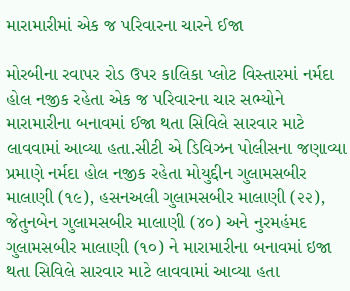મારામારીમાં એક જ પરિવારના ચારને ઈજા

મોરબીના રવાપર રોડ ઉપર કાલિકા પ્લોટ વિસ્તારમાં નર્મદા હોલ નજીક રહેતા એક જ પરિવારના ચાર સભ્યોને મારામારીના બનાવમાં ઈજા થતા સિવિલે સારવાર માટે લાવવામાં આવ્યા હતા.સીટી એ ડિવિઝન પોલીસના જણાવ્યા પ્રમાણે નર્મદા હોલ નજીક રહેતા મોયુદ્દીન ગુલામસબીર માલાણી (૧૯), હસનઅલી ગુલામસબીર માલાણી (૨૨), જેતુનબેન ગુલામસબીર માલાણી (૪૦) અને નુરમહંમદ ગુલામસબીર માલાણી (૧૦) ને મારામારીના બનાવમાં ઇજા થતા સિવિલે સારવાર માટે લાવવામાં આવ્યા હતા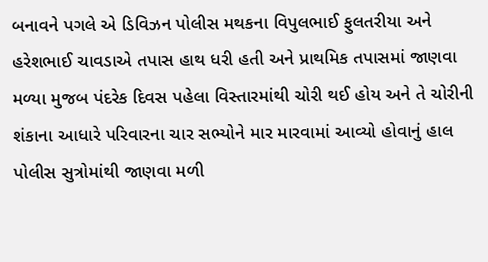બનાવને પગલે એ ડિવિઝન પોલીસ મથકના વિપુલભાઈ ફુલતરીયા અને હરેશભાઈ ચાવડાએ તપાસ હાથ ધરી હતી અને પ્રાથમિક તપાસમાં જાણવા મળ્યા મુજબ પંદરેક દિવસ પહેલા વિસ્તારમાંથી ચોરી થઈ હોય અને તે ચોરીની શંકાના આધારે પરિવારના ચાર સભ્યોને માર મારવામાં આવ્યો હોવાનું હાલ પોલીસ સુત્રોમાંથી જાણવા મળી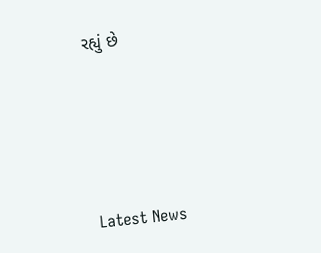રહ્યું છે






Latest News